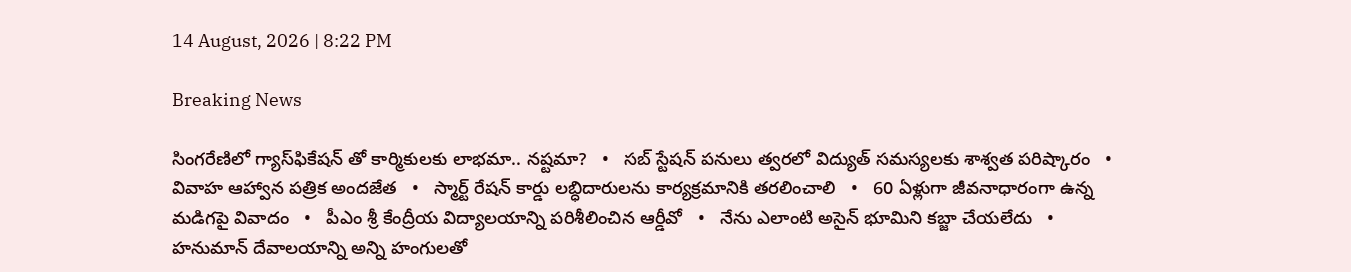14 August, 2026 | 8:22 PM

Breaking News

సింగరేణిలో గ్యాస్‌ఫికేషన్‌ తో కార్మికులకు లాభమా.. నష్టమా?   •   సబ్ స్టేషన్ పనులు త్వరలో విద్యుత్ సమస్యలకు శాశ్వత పరిష్కారం   •   వివాహ ఆహ్వాన పత్రిక అందజేత   •   స్మార్ట్ రేషన్ కార్డు లబ్ధిదారులను కార్యక్రమానికి తరలించాలి   •   60 ఏళ్లుగా జీవనాధారంగా ఉన్న మడిగపై వివాదం   •   పీఎం శ్రీ కేంద్రీయ విద్యాలయాన్ని పరిశీలించిన ఆర్డీవో   •   నేను ఎలాంటి అసైన్ భూమిని కబ్జా చేయలేదు   •   హనుమాన్ దేవాలయాన్ని అన్ని హంగులతో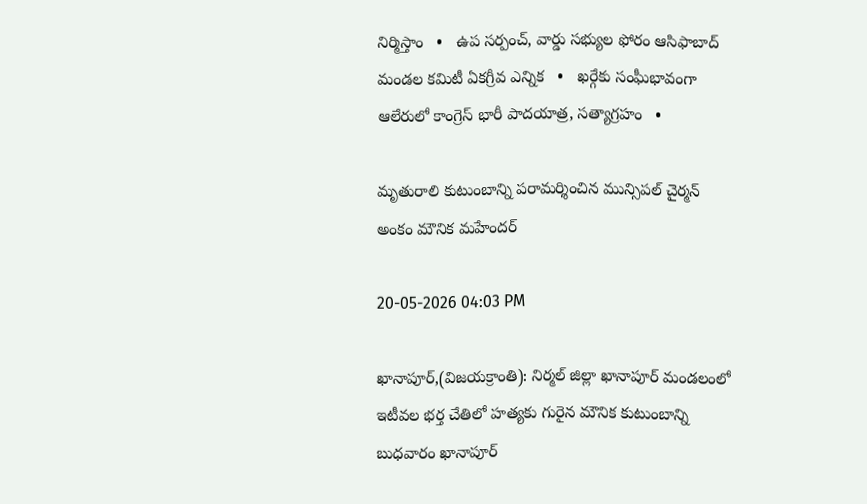నిర్మిస్తాం   •   ఉప సర్పంచ్, వార్డు సభ్యుల ఫోరం ఆసిఫాబాద్ మండల కమిటీ ఏకగ్రీవ ఎన్నిక   •   ఖర్గేకు సంఘీభావంగా ఆలేరులో కాంగ్రెస్ భారీ పాదయాత్ర, సత్యాగ్రహం   •

మృతురాలి కుటుంబాన్ని పరామర్శించిన మున్సిపల్ చైర్మన్ అంకం మౌనిక మహేందర్

20-05-2026 04:03 PM

ఖానాపూర్,(విజయక్రాంతి): నిర్మల్ జిల్లా ఖానాపూర్ మండలంలో ఇటీవల భర్త చేతిలో హత్యకు గురైన మౌనిక కుటుంబాన్ని బుధవారం ఖానాపూర్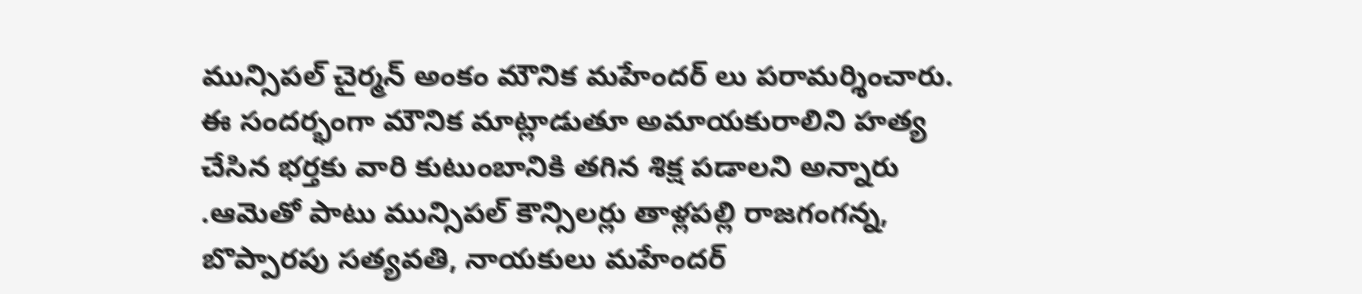మున్సిపల్ చైర్మన్ అంకం మౌనిక మహేందర్ లు పరామర్శించారు. ఈ సందర్భంగా మౌనిక మాట్లాడుతూ అమాయకురాలిని హత్య చేసిన భర్తకు వారి కుటుంబానికి తగిన శిక్ష పడాలని అన్నారు .ఆమెతో పాటు మున్సిపల్ కౌన్సిలర్లు తాళ్లపల్లి రాజగంగన్న, బొప్పారపు సత్యవతి, నాయకులు మహేందర్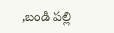,బండి పల్లి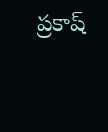ప్రకాష్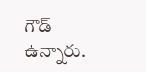గౌడ్ ఉన్నారు.